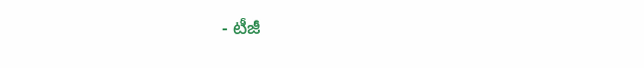- టీజీ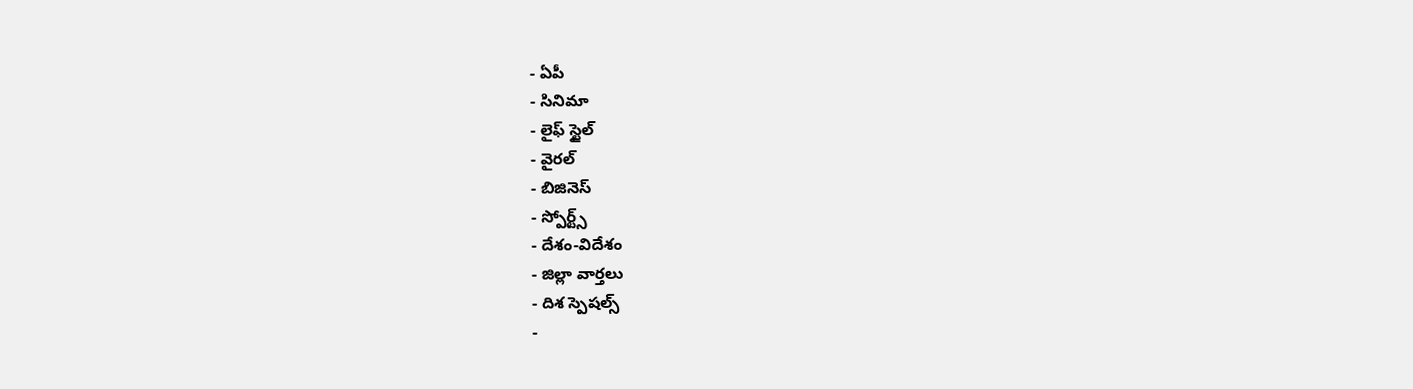- ఏపీ
- సినిమా
- లైఫ్ స్టైల్
- వైరల్
- బిజినెస్
- స్పోర్ట్స్
- దేశం-విదేశం
- జిల్లా వార్తలు
- దిశ స్పెషల్స్
-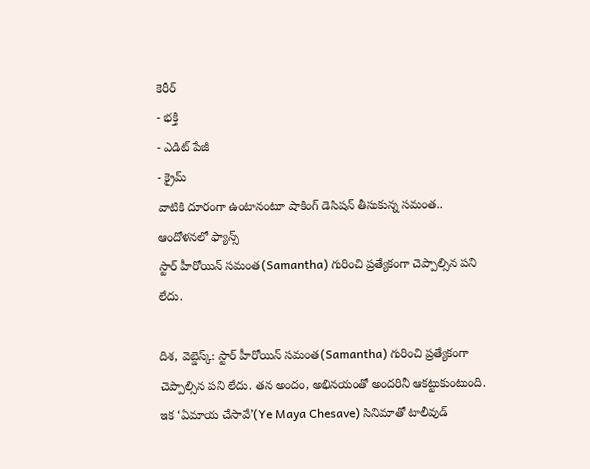కెరీర్
- భక్తి
- ఎడిట్ పేజీ
- క్రైమ్
వాటికి దూరంగా ఉంటానంటూ షాకింగ్ డెసిషన్ తీసుకున్న సమంత.. ఆందోళనలో ఫ్యాన్స్
స్టార్ హీరోయిన్ సమంత(Samantha) గురించి ప్రత్యేకంగా చెప్పాల్సిన పని లేదు.

దిశ, వెబ్డెస్క్: స్టార్ హీరోయిన్ సమంత(Samantha) గురించి ప్రత్యేకంగా చెప్పాల్సిన పని లేదు. తన అందం, అభినయంతో అందరినీ ఆకట్టుకుంటుంది. ఇక ‘ఏమాయ చేసావే’(Ye Maya Chesave) సినిమాతో టాలీవుడ్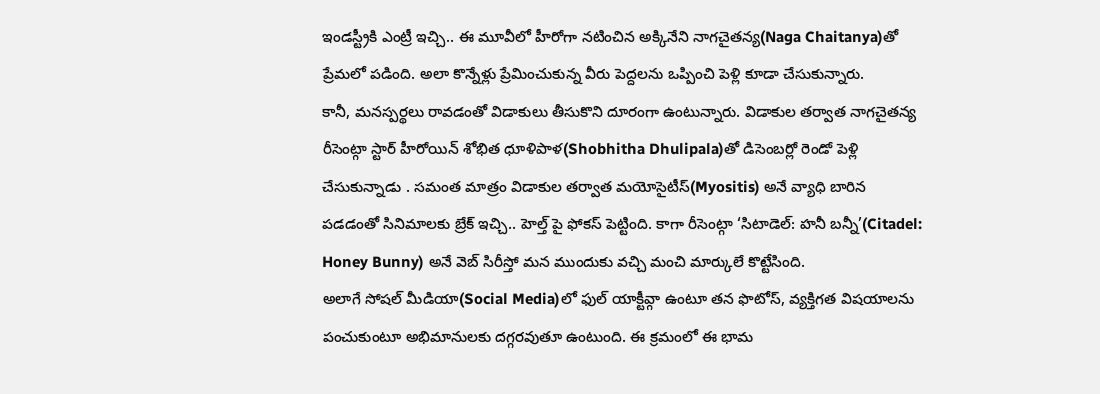ఇండస్ట్రీకి ఎంట్రీ ఇచ్చి.. ఈ మూవీలో హీరోగా నటించిన అక్కినేని నాగచైతన్య(Naga Chaitanya)తో ప్రేమలో పడింది. అలా కొన్నేళ్లు ప్రేమించుకున్న వీరు పెద్దలను ఒప్పించి పెళ్లి కూడా చేసుకున్నారు.
కానీ, మనస్పర్థలు రావడంతో విడాకులు తీసుకొని దూరంగా ఉంటున్నారు. విడాకుల తర్వాత నాగచైతన్య రీసెంట్గా స్టార్ హీరోయిన్ శోభిత ధూళిపాళ(Shobhitha Dhulipala)తో డిసెంబర్లో రెండో పెళ్లి చేసుకున్నాడు . సమంత మాత్రం విడాకుల తర్వాత మయోసైటీస్(Myositis) అనే వ్యాధి బారిన పడడంతో సినిమాలకు బ్రేక్ ఇచ్చి.. హెల్త్ పై ఫోకస్ పెట్టింది. కాగా రీసెంట్గా ‘సిటాడెల్: హనీ బన్నీ’(Citadel: Honey Bunny) అనే వెబ్ సిరీస్తో మన ముందుకు వచ్చి మంచి మార్కులే కొట్టేసింది.
అలాగే సోషల్ మీడియా(Social Media)లో ఫుల్ యాక్టీవ్గా ఉంటూ తన ఫొటోస్, వ్యక్తిగత విషయాలను పంచుకుంటూ అభిమానులకు దగ్గరవుతూ ఉంటుంది. ఈ క్రమంలో ఈ భామ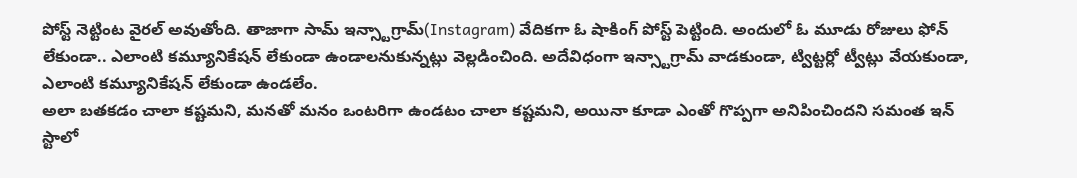పోస్ట్ నెట్టింట వైరల్ అవుతోంది. తాజాగా సామ్ ఇన్స్టాగ్రామ్(Instagram) వేదికగా ఓ షాకింగ్ పోస్ట్ పెట్టింది. అందులో ఓ మూడు రోజులు ఫోన్ లేకుండా.. ఎలాంటి కమ్యూనికేషన్ లేకుండా ఉండాలనుకున్నట్లు వెల్లడించింది. అదేవిధంగా ఇన్స్టాగ్రామ్ వాడకుండా, ట్విట్టర్లో ట్వీట్లు వేయకుండా, ఎలాంటి కమ్యూనికేషన్ లేకుండా ఉండలేం.
అలా బతకడం చాలా కష్టమని, మనతో మనం ఒంటరిగా ఉండటం చాలా కష్టమని, అయినా కూడా ఎంతో గొప్పగా అనిపించిందని సమంత ఇన్ స్టాలో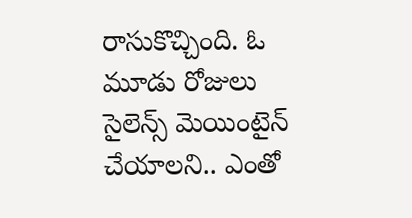రాసుకొచ్చింది. ఓ మూడు రోజులు సైలెన్స్ మెయింటైన్ చేయాలని.. ఎంతో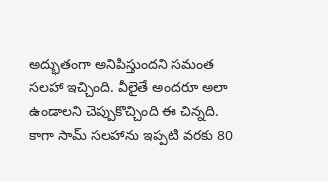అద్భుతంగా అనిపిస్తుందని సమంత సలహా ఇచ్చింది. వీలైతే అందరూ అలా ఉండాలని చెప్పుకొచ్చింది ఈ చిన్నది. కాగా సామ్ సలహాను ఇప్పటి వరకు 80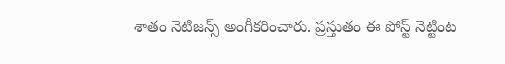శాతం నెటిజన్స్ అంగీకరించారు. ప్రస్తుతం ఈ పోస్ట్ నెట్టింట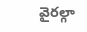వైరల్గా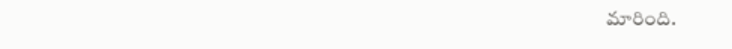మారింది.